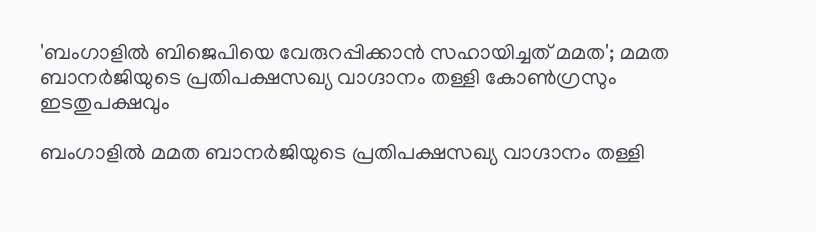'ബംഗാളില്‍ ബിജെപിയെ വേരുറപ്പിക്കാന്‍ സഹായിച്ചത് മമത'; മമത ബാനര്‍ജിയുടെ പ്രതിപക്ഷസഖ്യ വാഗ്ദാനം തള്ളി കോണ്‍ഗ്രസും ഇടതുപക്ഷവും

ബംഗാളില്‍ മമത ബാനര്‍ജിയുടെ പ്രതിപക്ഷസഖ്യ വാഗ്ദാനം തള്ളി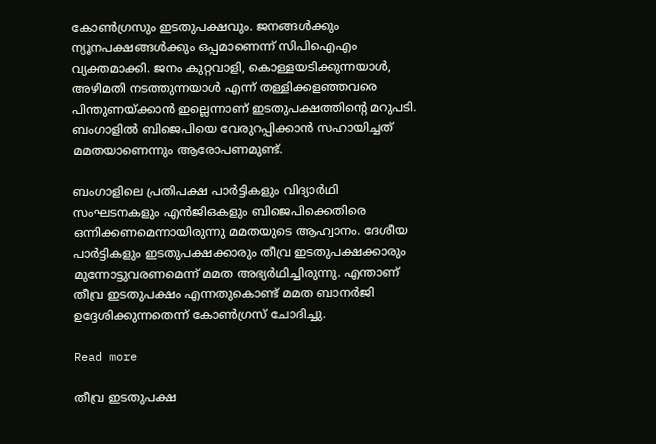കോണ്‍ഗ്രസും ഇടതുപക്ഷവും. ജനങ്ങള്‍ക്കും ന്യൂനപക്ഷങ്ങള്‍ക്കും ഒപ്പമാണെന്ന് സിപിഐഎം വ്യക്തമാക്കി. ജനം കുറ്റവാളി, കൊള്ളയടിക്കുന്നയാള്‍, അഴിമതി നടത്തുന്നയാള്‍ എന്ന് തള്ളിക്കളഞ്ഞവരെ പിന്തുണയ്ക്കാന്‍ ഇല്ലെന്നാണ് ഇടതുപക്ഷത്തിന്റെ മറുപടി.  ബംഗാളില്‍ ബിജെപിയെ വേരുറപ്പിക്കാന്‍ സഹായിച്ചത് മമതയാണെന്നും ആരോപണമുണ്ട്.

ബംഗാളിലെ പ്രതിപക്ഷ പാര്‍ട്ടികളും വിദ്യാര്‍ഥി സംഘടനകളും എന്‍ജിഒകളും ബിജെപിക്കെതിരെ ഒന്നിക്കണമെന്നായിരുന്നു മമതയുടെ ആഹ്വാനം. ദേശീയ പാര്‍ട്ടികളും ഇടതുപക്ഷക്കാരും തീവ്ര ഇടതുപക്ഷക്കാരും മുന്നോട്ടുവരണമെന്ന് മമത അഭ്യര്‍ഥിച്ചിരുന്നു. എന്താണ് തീവ്ര ഇടതുപക്ഷം എന്നതുകൊണ്ട് മമത ബാനര്‍ജി ഉദ്ദേശിക്കുന്നതെന്ന് കോണ്‍ഗ്രസ് ചോദിച്ചു.

Read more

തീവ്ര ഇടതുപക്ഷ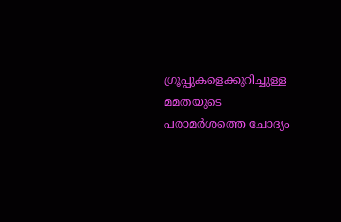ഗ്രൂപ്പുകളെക്കുറിച്ചുള്ള മമതയുടെ പരാമര്‍ശത്തെ ചോദ്യം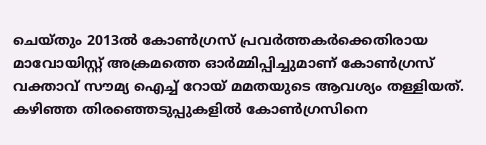ചെയ്തും 2013ല്‍ കോണ്‍ഗ്രസ് പ്രവര്‍ത്തകര്‍ക്കെതിരായ മാവോയിസ്റ്റ് അക്രമത്തെ ഓര്‍മ്മിപ്പിച്ചുമാണ് കോണ്‍ഗ്രസ് വക്താവ് സൗമ്യ ഐച്ച് റോയ് മമതയുടെ ആവശ്യം തള്ളിയത്. കഴിഞ്ഞ തിരഞ്ഞെടുപ്പുകളില്‍ കോണ്‍ഗ്രസിനെ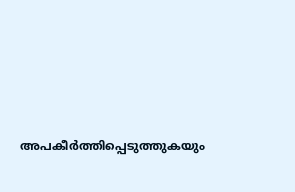അപകീര്‍ത്തിപ്പെടുത്തുകയും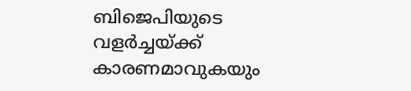ബിജെപിയുടെ വളര്‍ച്ചയ്ക്ക് കാരണമാവുകയും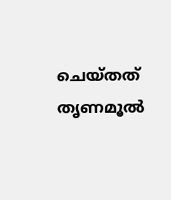ചെയ്തത് തൃണമൂല്‍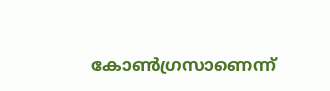കോണ്‍ഗ്രസാണെന്ന്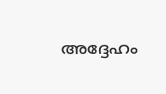അദ്ദേഹം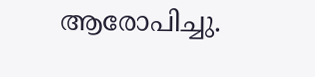ആരോപിച്ചു.